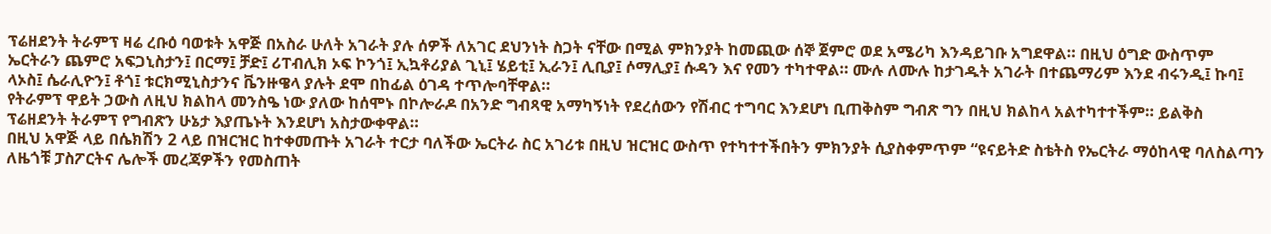ፕሬዘደንት ትራምፕ ዛሬ ረቡዕ ባወቱት አዋጅ በአስራ ሁለት አገራት ያሉ ሰዎች ለአገር ደህንነት ስጋት ናቸው በሚል ምክንያት ከመጪው ሰኞ ጀምሮ ወደ አሜሪካ እንዳይገቡ አግደዋል። በዚህ ዕግድ ውስጥም ኤርትራን ጨምሮ አፍጋኒስታን፤ በርማ፤ ቻድ፤ ሪፐብሊክ ኦፍ ኮንጎ፤ ኢኳቶሪያል ጊኒ፤ ሄይቲ፤ ኢራን፤ ሊቢያ፤ ሶማሊያ፤ ሱዳን እና የመን ተካተዋል። ሙሉ ለሙሉ ከታገዱት አገራት በተጨማሪም እንደ ብሩንዲ፤ ኩባ፤ ላኦስ፤ ሴራሊዮን፤ ቶጎ፤ ቱርክሚኒስታንና ቬንዙዌላ ያሉት ደሞ በከፊል ዕገዳ ተጥሎባቸዋል።
የትራምፕ ዋይት ኃውስ ለዚህ ክልከላ መንስዔ ነው ያለው ከሰሞኑ በኮሎራዶ በአንድ ግብጻዊ አማካኝነት የደረሰውን የሽብር ተግባር እንደሆነ ቢጠቅስም ግብጽ ግን በዚህ ክልከላ አልተካተተችም። ይልቅስ ፕሬዘደንት ትራምፕ የግብጽን ሁኔታ እያጤኑት እንደሆነ አስታውቀዋል።
በዚህ አዋጅ ላይ በሴክሽን 2 ላይ በዝርዝር ከተቀመጡት አገራት ተርታ ባለችው ኤርትራ ስር አገሪቱ በዚህ ዝርዝር ውስጥ የተካተተችበትን ምክንያት ሲያስቀምጥም “ዩናይትድ ስቴትስ የኤርትራ ማዕከላዊ ባለስልጣን ለዜጎቹ ፓስፖርትና ሌሎች መረጃዎችን የመስጠት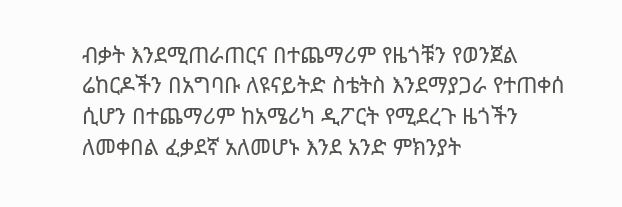ብቃት እንደሚጠራጠርና በተጨማሪም የዜጎቹን የወንጀል ሬከርዶችን በአግባቡ ለዩናይትድ ስቴትስ እንደማያጋራ የተጠቀሰ ሲሆን በተጨማሪም ከአሜሪካ ዲፖርት የሚደረጉ ዜጎችን ለመቀበል ፈቃደኛ አለመሆኑ እንደ አንድ ምክንያት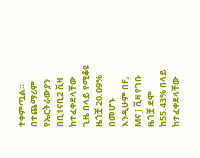ተቀምጧል።
በተጨማሪም የኤርትራውያን በቢ1ናቢ2 ቪዛ ከተፈቀደላቸው ጊዜ በላይ የሚቆዩ ዜጎቿ 20.09% በመሆኑ እንዲሁም በF, Mና J ቪዛ የገቡ ዜጎቿ ደሞ ከ55.43% በላይ ከተፈቀደላቸው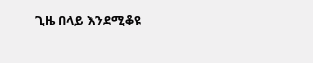ጊዜ በላይ እንደሚቆዩ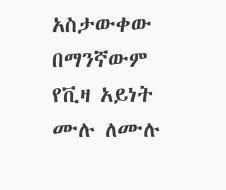አስታውቀው በማንኛውም የቪዛ አይነት ሙሉ ለሙሉ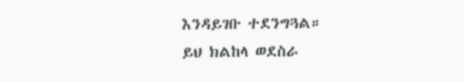እንዳይገቡ ተደንግጓል።
ይህ ክልከላ ወደስራ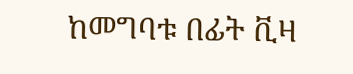ከመግባቱ በፊት ቪዛ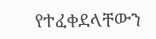የተፈቀደላቸውን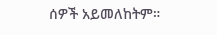ሰዎች አይመለከትም።